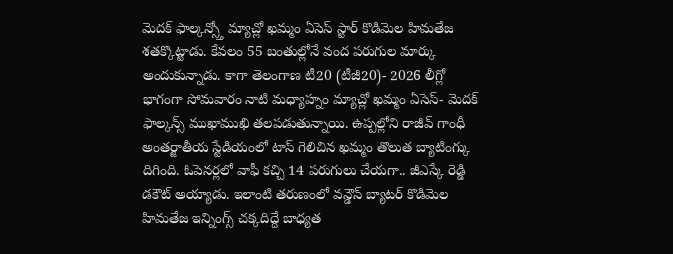మెదక్ ఫాల్కన్స్తో మ్యాచ్లో ఖమ్మం ఏసెస్ స్టార్ కొడిమెల హిమతేజ శతక్కొట్టాడు. కేవలం 55 బంతుల్లోనే వంద పరుగుల మార్కు అందుకున్నాడు. కాగా తెలంగాణ టీ20 (టీజీ20)- 2026 లీగ్లో భాగంగా సోమవారం నాటి మధ్యాహ్నం మ్యాచ్లో ఖమ్మం ఏసెస్- మెదక్ ఫాల్కన్స్ ముఖాముఖి తలపడుతున్నాయి. ఉప్పల్లోని రాజీవ్ గాంధీ అంతర్జాతీయ స్టేడియంలో టాస్ గెలిచిన ఖమ్మం తొలుత బ్యాటింగ్కు దిగింది. ఓపెనర్లలో వాఫీ కచ్చి 14 పరుగులు చేయగా.. జీఎస్కే రెడ్డి డకౌట్ అయ్యాడు. ఇలాంటి తరుణంలో వన్డౌన్ బ్యాటర్ కొడిమెల హిమతేజ ఇన్నింగ్స్ చక్కదిద్దే బాధ్యత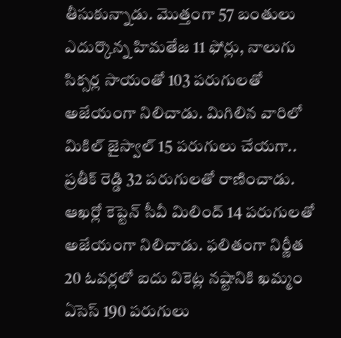తీసుకున్నాడు. మొత్తంగా 57 బంతులు ఎదుర్కొన్న హిమతేజ 11 ఫోర్లు, నాలుగు సిక్సర్ల సాయంతో 103 పరుగులతో అజేయంగా నిలిచాడు. మిగిలిన వారిలో మికిల్ జైస్వాల్ 15 పరుగులు చేయగా.. ప్రతీక్ రెడ్డి 32 పరుగులతో రాణించాడు. ఆఖర్లో కెప్టెన్ సీవీ మిలింద్ 14 పరుగులతో అజేయంగా నిలిచాడు. ఫలితంగా నిర్ణీత 20 ఓవర్లలో ఐదు వికెట్ల నష్టానికి ఖమ్మం ఏసెస్ 190 పరుగులు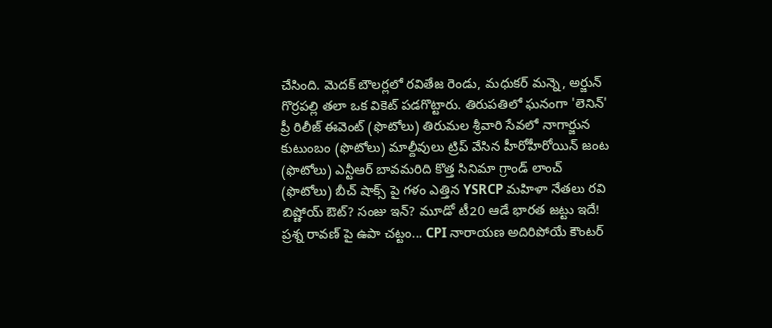చేసింది. మెదక్ బౌలర్లలో రవితేజ రెండు, మధుకర్ మన్నె, అర్జున్ గొర్రపల్లి తలా ఒక వికెట్ పడగొట్టారు. తిరుపతిలో ఘనంగా 'లెనిన్' ప్రీ రిలీజ్ ఈవెంట్ (ఫొటోలు) తిరుమల శ్రీవారి సేవలో నాగార్జున కుటుంబం (ఫొటోలు) మాల్దీవులు ట్రిప్ వేసిన హీరోహీరోయిన్ జంట (ఫొటోలు) ఎన్టీఆర్ బావమరిది కొత్త సినిమా గ్రాండ్ లాంచ్ (ఫొటోలు) బీచ్ షాక్స్ పై గళం ఎత్తిన YSRCP మహిళా నేతలు రవి బిష్ణోయ్ ఔట్? సంజు ఇన్? మూడో టీ20 ఆడే భారత జట్టు ఇదే! ప్రశ్న రావణ్ పై ఉపా చట్టం... CPI నారాయణ అదిరిపోయే కౌంటర్